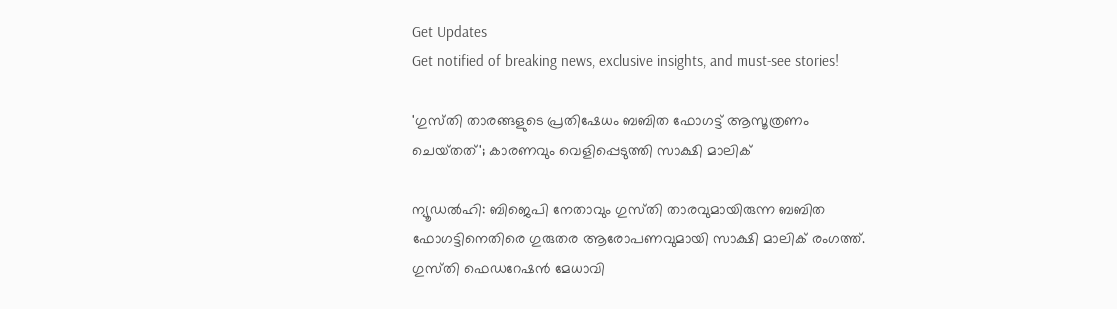Get Updates
Get notified of breaking news, exclusive insights, and must-see stories!

'ഗുസ്‌തി താരങ്ങളുടെ പ്രതിഷേധം ബബിത ഫോഗട്ട് ആസൂത്രണം ചെയ്‌തത്‌'; കാരണവും വെളിപ്പെടുത്തി സാക്ഷി മാലിക്

ന്യൂഡൽഹി: ബിജെപി നേതാവും ഗുസ്‌തി താരവുമായിരുന്ന ബബിത ഫോഗട്ടിനെതിരെ ഗുരുതര ആരോപണവുമായി സാക്ഷി മാലിക് രംഗത്ത്. ഗുസ്‌തി ഫെഡറേഷൻ മേധാവി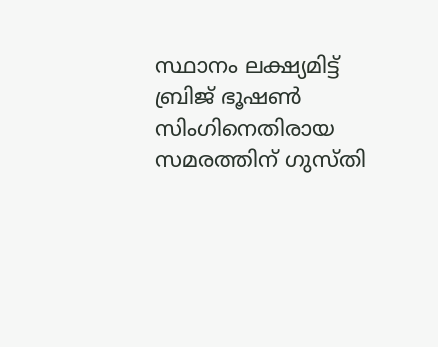സ്ഥാനം ലക്ഷ്യമിട്ട് ബ്രിജ് ഭൂഷൺ സിംഗിനെതിരായ സമരത്തിന് ഗുസ്‌തി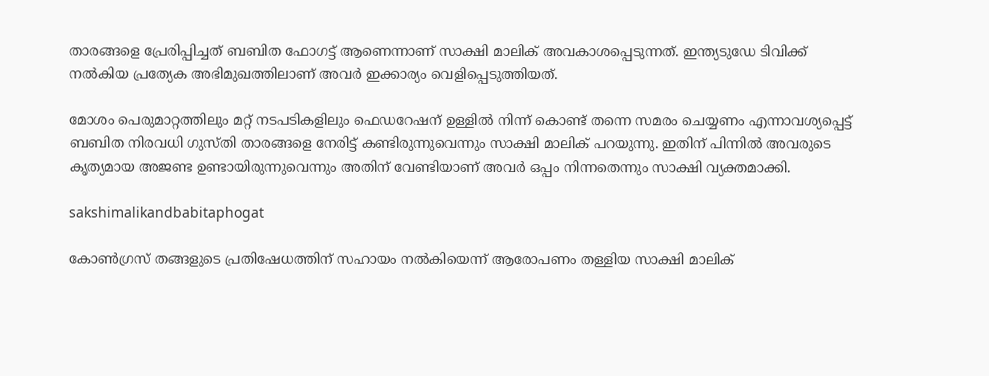താരങ്ങളെ പ്രേരിപ്പിച്ചത് ബബിത ഫോഗട്ട് ആണെന്നാണ് സാക്ഷി മാലിക് അവകാശപ്പെടുന്നത്. ഇന്ത്യടുഡേ ടിവിക്ക് നൽകിയ പ്രത്യേക അഭിമുഖത്തിലാണ് അവർ ഇക്കാര്യം വെളിപ്പെടുത്തിയത്.

മോശം പെരുമാറ്റത്തിലും മറ്റ് നടപടികളിലും ഫെഡറേഷന് ഉള്ളിൽ നിന്ന് കൊണ്ട് തന്നെ സമരം ചെയ്യണം എന്നാവശ്യപ്പെട്ട് ബബിത നിരവധി ഗുസ്‌തി താരങ്ങളെ നേരിട്ട് കണ്ടിരുന്നുവെന്നും സാക്ഷി മാലിക് പറയുന്നു. ഇതിന് പിന്നിൽ അവരുടെ കൃത്യമായ അജണ്ട ഉണ്ടായിരുന്നുവെന്നും അതിന് വേണ്ടിയാണ് അവർ ഒപ്പം നിന്നതെന്നും സാക്ഷി വ്യക്തമാക്കി.

sakshimalikandbabitaphogat

കോൺഗ്രസ് തങ്ങളുടെ പ്രതിഷേധത്തിന് സഹായം നൽകിയെന്ന് ആരോപണം തള്ളിയ സാക്ഷി മാലിക്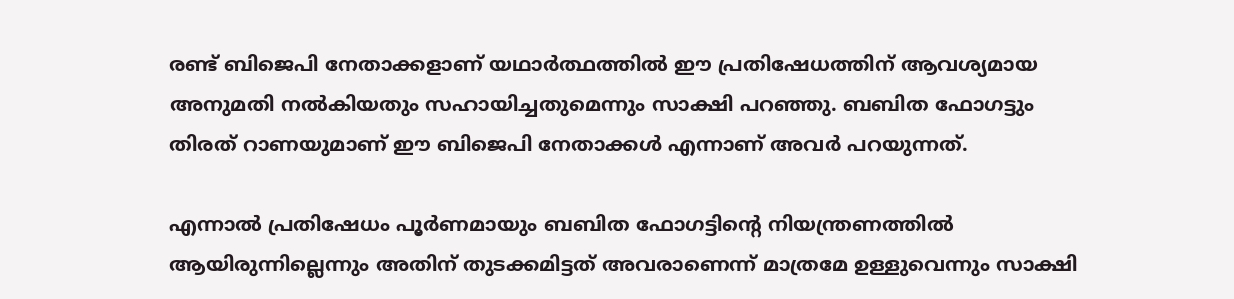രണ്ട് ബിജെപി നേതാക്കളാണ് യഥാർത്ഥത്തിൽ ഈ പ്രതിഷേധത്തിന് ആവശ്യമായ അനുമതി നൽകിയതും സഹായിച്ചതുമെന്നും സാക്ഷി പറഞ്ഞു. ബബിത ഫോഗട്ടും തിരത് റാണയുമാണ് ഈ ബിജെപി നേതാക്കൾ എന്നാണ് അവർ പറയുന്നത്.

എന്നാൽ പ്രതിഷേധം പൂർണമായും ബബിത ഫോഗട്ടിന്റെ നിയന്ത്രണത്തിൽ ആയിരുന്നില്ലെന്നും അതിന് തുടക്കമിട്ടത് അവരാണെന്ന് മാത്രമേ ഉള്ളുവെന്നും സാക്ഷി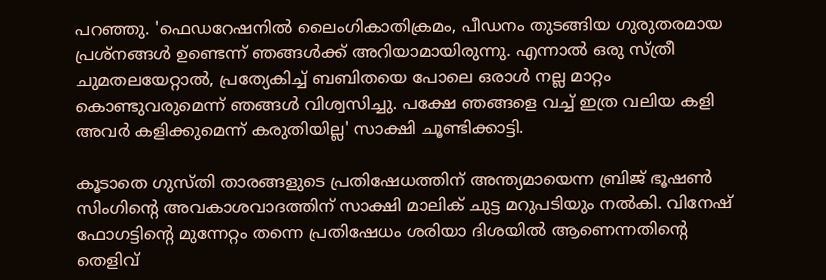പറഞ്ഞു. 'ഫെഡറേഷനിൽ ലൈംഗികാതിക്രമം, പീഡനം തുടങ്ങിയ ഗുരുതരമായ പ്രശ്‌നങ്ങൾ ഉണ്ടെന്ന് ഞങ്ങൾക്ക് അറിയാമായിരുന്നു. എന്നാൽ ഒരു സ്ത്രീ ചുമതലയേറ്റാൽ, പ്രത്യേകിച്ച് ബബിതയെ പോലെ ഒരാൾ നല്ല മാറ്റം കൊണ്ടുവരുമെന്ന് ഞങ്ങൾ വിശ്വസിച്ചു. പക്ഷേ ഞങ്ങളെ വച്ച് ഇത്ര വലിയ കളി അവർ കളിക്കുമെന്ന് കരുതിയില്ല' സാക്ഷി ചൂണ്ടിക്കാട്ടി.

കൂടാതെ ഗുസ്‌തി താരങ്ങളുടെ പ്രതിഷേധത്തിന് അന്ത്യമായെന്ന ബ്രിജ് ഭൂഷൺ സിംഗിന്റെ അവകാശവാദത്തിന് സാക്ഷി മാലിക് ചുട്ട മറുപടിയും നൽകി. വിനേഷ് ഫോഗട്ടിന്റെ മുന്നേറ്റം തന്നെ പ്രതിഷേധം ശരിയാ ദിശയിൽ ആണെന്നതിന്റെ തെളിവ്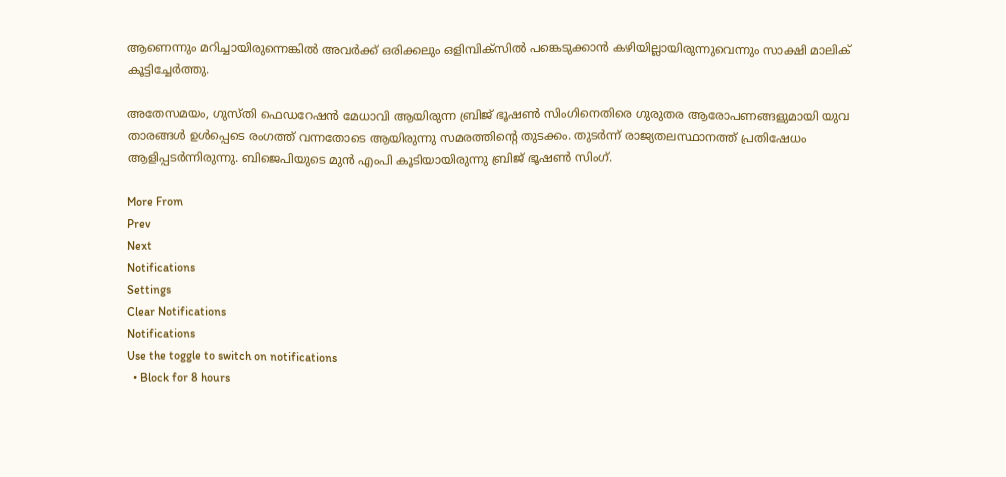ആണെന്നും മറിച്ചായിരുന്നെങ്കിൽ അവർക്ക് ഒരിക്കലും ഒളിമ്പിക്‌സിൽ പങ്കെടുക്കാൻ കഴിയില്ലായിരുന്നുവെന്നും സാക്ഷി മാലിക് കൂട്ടിച്ചേർത്തു.

അതേസമയം, ഗുസ്‌തി ഫെഡറേഷൻ മേധാവി ആയിരുന്ന ബ്രിജ് ഭൂഷൺ സിംഗിനെതിരെ ഗുരുതര ആരോപണങ്ങളുമായി യുവ താരങ്ങൾ ഉൾപ്പെടെ രംഗത്ത് വന്നതോടെ ആയിരുന്നു സമരത്തിന്റെ തുടക്കം. തുടർന്ന് രാജ്യതലസ്ഥാനത്ത് പ്രതിഷേധം ആളിപ്പടർന്നിരുന്നു. ബിജെപിയുടെ മുൻ എംപി കൂടിയായിരുന്നു ബ്രിജ് ഭൂഷൺ സിംഗ്.

More From
Prev
Next
Notifications
Settings
Clear Notifications
Notifications
Use the toggle to switch on notifications
  • Block for 8 hours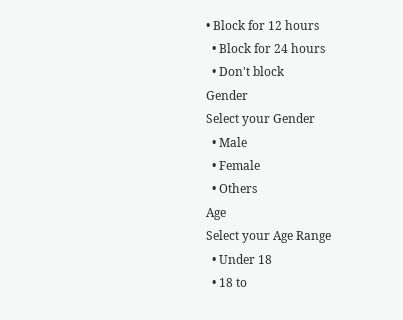• Block for 12 hours
  • Block for 24 hours
  • Don't block
Gender
Select your Gender
  • Male
  • Female
  • Others
Age
Select your Age Range
  • Under 18
  • 18 to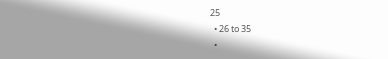25
  • 26 to 35
  •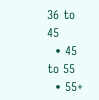36 to 45
  • 45 to 55
  • 55+